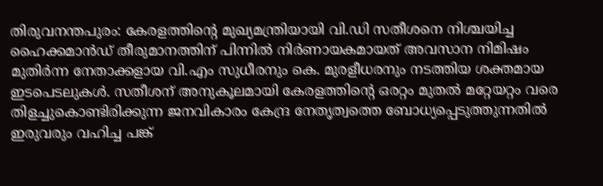തിരുവനന്തപുരം: കേരളത്തിന്റെ മുഖ്യമന്ത്രിയായി വി.ഡി സതീശനെ നിശ്ചയിച്ച ഹൈക്കമാൻഡ് തീരുമാനത്തിന് പിന്നിൽ നിർണായകമായത് അവസാന നിമിഷം മുതിർന്ന നേതാക്കളായ വി.എം സുധീരനും കെ. മുരളീധരനും നടത്തിയ ശക്തമായ ഇടപെടലുകൾ. സതീശന് അനുകൂലമായി കേരളത്തിന്റെ ഒരറ്റം മുതൽ മറ്റേയറ്റം വരെ തിളച്ചുകൊണ്ടിരിക്കുന്ന ജനവികാരം കേന്ദ്ര നേതൃത്വത്തെ ബോധ്യപ്പെടുത്തുന്നതിൽ ഇരുവരും വഹിച്ച പങ്ക്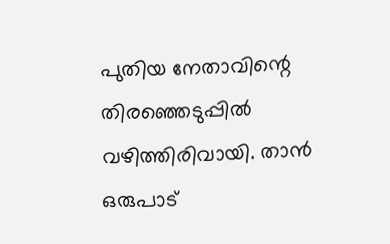പുതിയ നേതാവിന്റെ തിരഞ്ഞെടുപ്പിൽ വഴിത്തിരിവായി. താൻ ഒരുപാട്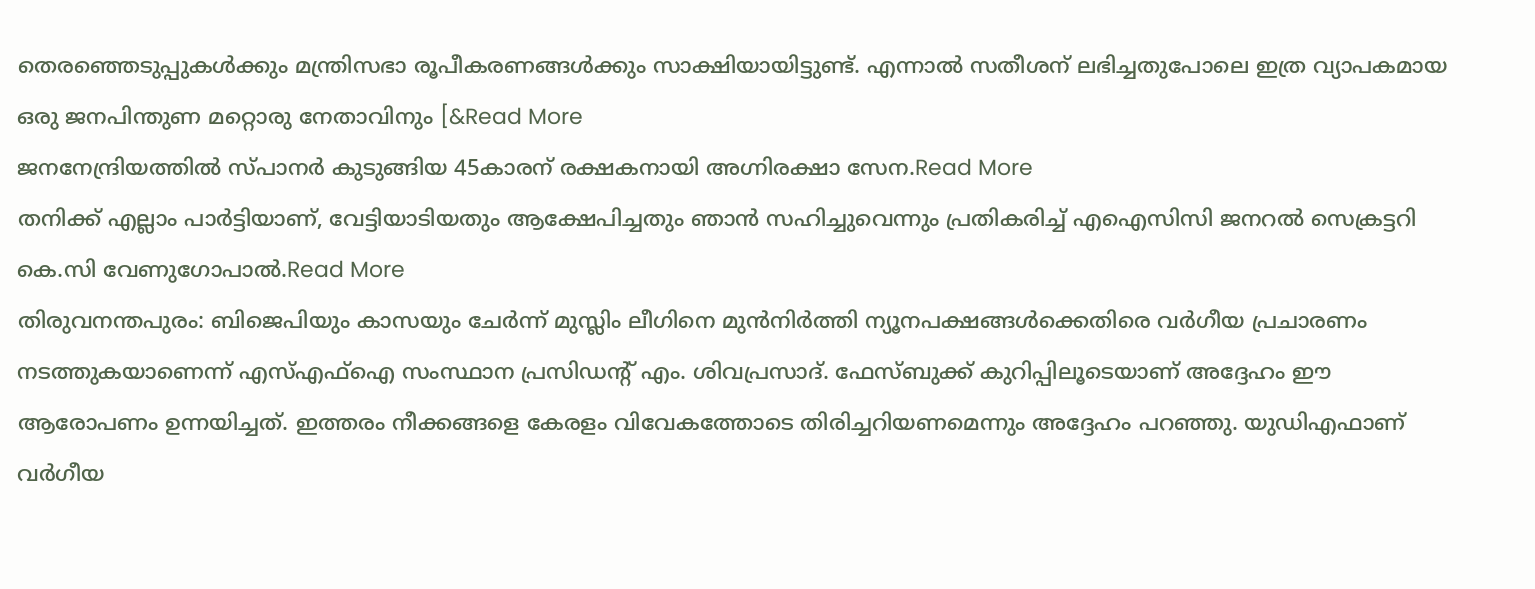തെരഞ്ഞെടുപ്പുകൾക്കും മന്ത്രിസഭാ രൂപീകരണങ്ങൾക്കും സാക്ഷിയായിട്ടുണ്ട്. എന്നാൽ സതീശന് ലഭിച്ചതുപോലെ ഇത്ര വ്യാപകമായ ഒരു ജനപിന്തുണ മറ്റൊരു നേതാവിനും [&Read More
ജനനേന്ദ്രിയത്തിൽ സ്പാനർ കുടുങ്ങിയ 45കാരന് രക്ഷകനായി അഗ്നിരക്ഷാ സേന.Read More
തനിക്ക് എല്ലാം പാർട്ടിയാണ്, വേട്ടിയാടിയതും ആക്ഷേപിച്ചതും ഞാൻ സഹിച്ചുവെന്നും പ്രതികരിച്ച് എഐസിസി ജനറൽ സെക്രട്ടറി കെ.സി വേണുഗോപാൽ.Read More
തിരുവനന്തപുരം: ബിജെപിയും കാസയും ചേർന്ന് മുസ്ലിം ലീഗിനെ മുൻനിർത്തി ന്യൂനപക്ഷങ്ങൾക്കെതിരെ വർഗീയ പ്രചാരണം നടത്തുകയാണെന്ന് എസ്എഫ്ഐ സംസ്ഥാന പ്രസിഡന്റ് എം. ശിവപ്രസാദ്. ഫേസ്ബുക്ക് കുറിപ്പിലൂടെയാണ് അദ്ദേഹം ഈ ആരോപണം ഉന്നയിച്ചത്. ഇത്തരം നീക്കങ്ങളെ കേരളം വിവേകത്തോടെ തിരിച്ചറിയണമെന്നും അദ്ദേഹം പറഞ്ഞു. യുഡിഎഫാണ് വർഗീയ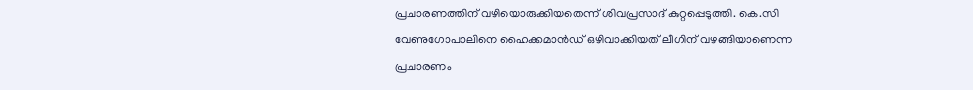പ്രചാരണത്തിന് വഴിയൊരുക്കിയതെന്ന് ശിവപ്രസാദ് കുറ്റപ്പെടുത്തി. കെ.സി വേണുഗോപാലിനെ ഹൈക്കമാൻഡ് ഒഴിവാക്കിയത് ലീഗിന് വഴങ്ങിയാണെന്ന പ്രചാരണം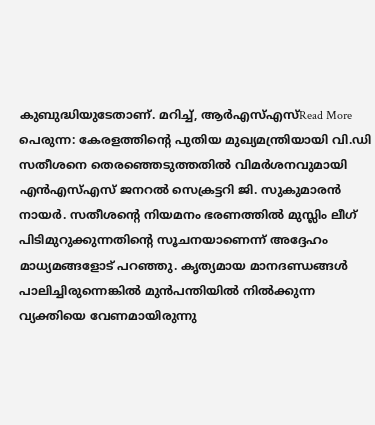കുബുദ്ധിയുടേതാണ്. മറിച്ച്, ആർഎസ്എസ്Read More
പെരുന്ന: കേരളത്തിന്റെ പുതിയ മുഖ്യമന്ത്രിയായി വി.ഡി സതീശനെ തെരഞ്ഞെടുത്തതിൽ വിമർശനവുമായി എൻഎസ്എസ് ജനറൽ സെക്രട്ടറി ജി. സുകുമാരൻ നായർ. സതീശന്റെ നിയമനം ഭരണത്തിൽ മുസ്ലിം ലീഗ് പിടിമുറുക്കുന്നതിന്റെ സൂചനയാണെന്ന് അദ്ദേഹം മാധ്യമങ്ങളോട് പറഞ്ഞു. കൃത്യമായ മാനദണ്ഡങ്ങൾ പാലിച്ചിരുന്നെങ്കിൽ മുൻപന്തിയിൽ നിൽക്കുന്ന വ്യക്തിയെ വേണമായിരുന്നു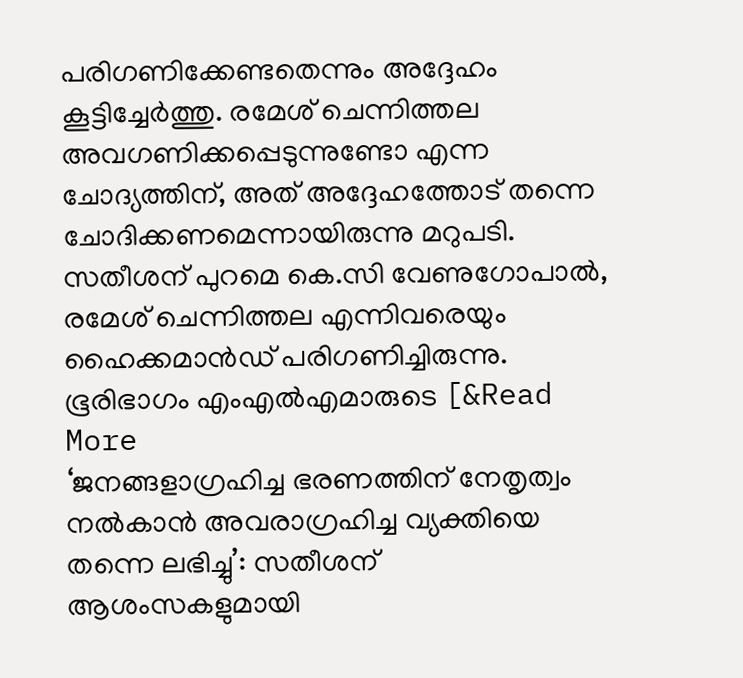പരിഗണിക്കേണ്ടതെന്നും അദ്ദേഹം കൂട്ടിച്ചേർത്തു. രമേശ് ചെന്നിത്തല അവഗണിക്കപ്പെടുന്നുണ്ടോ എന്ന ചോദ്യത്തിന്, അത് അദ്ദേഹത്തോട് തന്നെ ചോദിക്കണമെന്നായിരുന്നു മറുപടി. സതീശന് പുറമെ കെ.സി വേണുഗോപാൽ, രമേശ് ചെന്നിത്തല എന്നിവരെയും ഹൈക്കമാൻഡ് പരിഗണിച്ചിരുന്നു. ഭൂരിഭാഗം എംഎൽഎമാരുടെ [&Read More
‘ജനങ്ങളാഗ്രഹിച്ച ഭരണത്തിന് നേതൃത്വം നൽകാൻ അവരാഗ്രഹിച്ച വ്യക്തിയെ തന്നെ ലഭിച്ചു’: സതീശന് ആശംസകളുമായി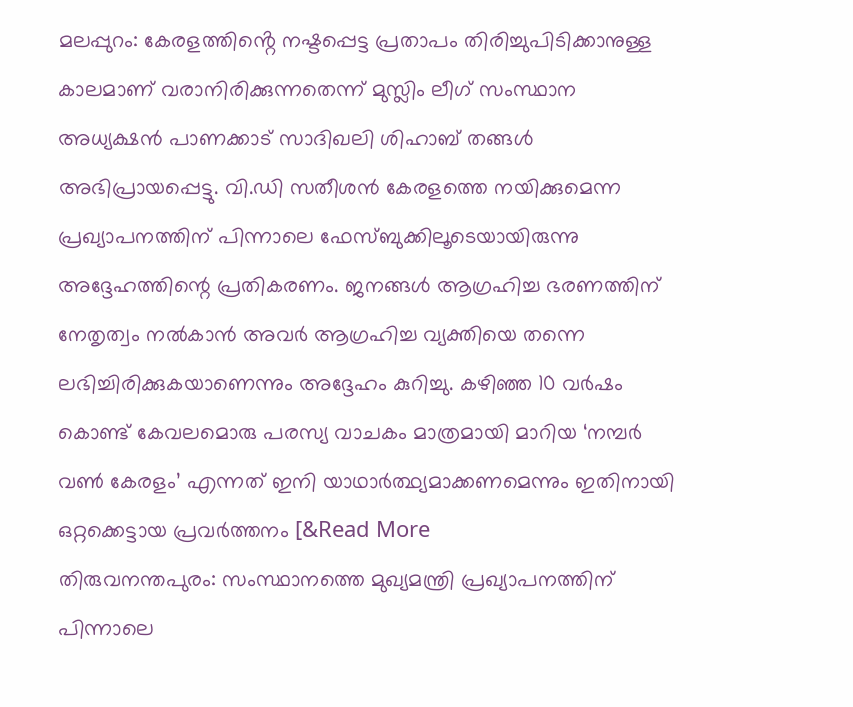മലപ്പുറം: കേരളത്തിൻ്റെ നഷ്ടപ്പെട്ട പ്രതാപം തിരിച്ചുപിടിക്കാനുള്ള കാലമാണ് വരാനിരിക്കുന്നതെന്ന് മുസ്ലിം ലീഗ് സംസ്ഥാന അധ്യക്ഷൻ പാണക്കാട് സാദിഖലി ശിഹാബ് തങ്ങൾ അഭിപ്രായപ്പെട്ടു. വി.ഡി സതീശൻ കേരളത്തെ നയിക്കുമെന്ന പ്രഖ്യാപനത്തിന് പിന്നാലെ ഫേസ്ബുക്കിലൂടെയായിരുന്നു അദ്ദേഹത്തിന്റെ പ്രതികരണം. ജനങ്ങൾ ആഗ്രഹിച്ച ഭരണത്തിന് നേതൃത്വം നൽകാൻ അവർ ആഗ്രഹിച്ച വ്യക്തിയെ തന്നെ ലഭിച്ചിരിക്കുകയാണെന്നും അദ്ദേഹം കുറിച്ചു. കഴിഞ്ഞ 10 വർഷം കൊണ്ട് കേവലമൊരു പരസ്യ വാചകം മാത്രമായി മാറിയ ‘നമ്പർ വൺ കേരളം’ എന്നത് ഇനി യാഥാർത്ഥ്യമാക്കണമെന്നും ഇതിനായി ഒറ്റക്കെട്ടായ പ്രവർത്തനം [&Read More
തിരുവനന്തപുരം: സംസ്ഥാനത്തെ മുഖ്യമന്ത്രി പ്രഖ്യാപനത്തിന് പിന്നാലെ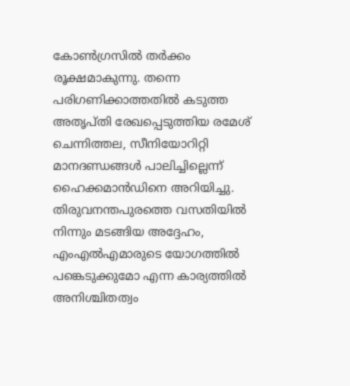കോൺഗ്രസിൽ തർക്കം രൂക്ഷമാകുന്നു. തന്നെ പരിഗണിക്കാത്തതിൽ കടുത്ത അതൃപ്തി രേഖപ്പെടുത്തിയ രമേശ് ചെന്നിത്തല, സീനിയോറിറ്റി മാനദണ്ഡങ്ങൾ പാലിച്ചില്ലെന്ന് ഹൈക്കമാൻഡിനെ അറിയിച്ചു. തിരുവനന്തപുരത്തെ വസതിയിൽ നിന്നും മടങ്ങിയ അദ്ദേഹം, എംഎൽഎമാരുടെ യോഗത്തിൽ പങ്കെടുക്കുമോ എന്ന കാര്യത്തിൽ അനിശ്ചിതത്വം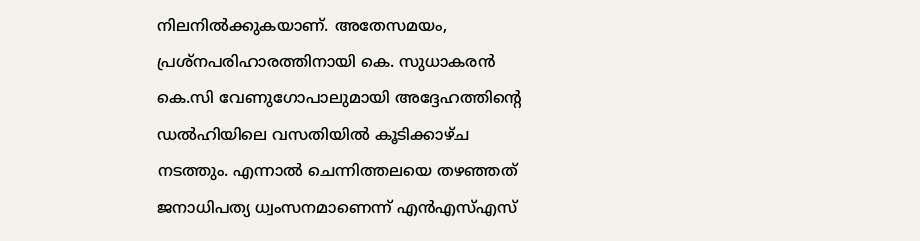നിലനിൽക്കുകയാണ്. അതേസമയം, പ്രശ്നപരിഹാരത്തിനായി കെ. സുധാകരൻ കെ.സി വേണുഗോപാലുമായി അദ്ദേഹത്തിന്റെ ഡൽഹിയിലെ വസതിയിൽ കൂടിക്കാഴ്ച നടത്തും. എന്നാൽ ചെന്നിത്തലയെ തഴഞ്ഞത് ജനാധിപത്യ ധ്വംസനമാണെന്ന് എൻഎസ്എസ്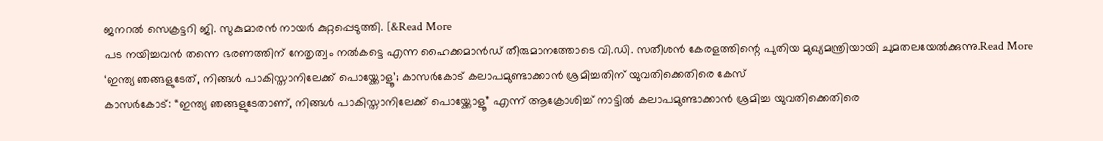ജനറൽ സെക്രട്ടറി ജി. സുകുമാരൻ നായർ കുറ്റപ്പെടുത്തി. [&Read More
പട നയിച്ചവൻ തന്നെ ഭരണത്തിന് നേതൃത്വം നൽകട്ടെ എന്ന ഹൈക്കമാൻഡ് തീരുമാനത്തോടെ വി.ഡി. സതീശൻ കേരളത്തിന്റെ പുതിയ മുഖ്യമന്ത്രിയായി ചുമതലയേൽക്കുന്നു.Read More
‘ഇന്ത്യ ഞങ്ങളുടേത്, നിങ്ങൾ പാകിസ്താനിലേക്ക് പൊയ്ക്കോളൂ’; കാസർകോട് കലാപമുണ്ടാക്കാൻ ശ്രമിച്ചതിന് യുവതിക്കെതിരെ കേസ്
കാസർകോട്: “ഇന്ത്യ ഞങ്ങളുടേതാണ്, നിങ്ങൾ പാകിസ്താനിലേക്ക് പൊയ്ക്കോളൂ” എന്ന് ആക്രോശിച്ച് നാട്ടിൽ കലാപമുണ്ടാക്കാൻ ശ്രമിച്ച യുവതിക്കെതിരെ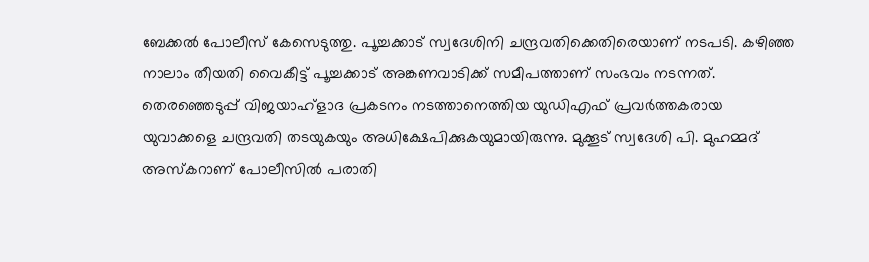ബേക്കൽ പോലീസ് കേസെടുത്തു. പൂച്ചക്കാട് സ്വദേശിനി ചന്ദ്രവതിക്കെതിരെയാണ് നടപടി. കഴിഞ്ഞ നാലാം തീയതി വൈകീട്ട് പൂച്ചക്കാട് അങ്കണവാടിക്ക് സമീപത്താണ് സംഭവം നടന്നത്. തെരഞ്ഞെടുപ്പ് വിജയാഹ്ളാദ പ്രകടനം നടത്താനെത്തിയ യുഡിഎഫ് പ്രവർത്തകരായ യുവാക്കളെ ചന്ദ്രവതി തടയുകയും അധിക്ഷേപിക്കുകയുമായിരുന്നു. മുക്കൂട് സ്വദേശി പി. മുഹമ്മദ് അസ്കറാണ് പോലീസിൽ പരാതി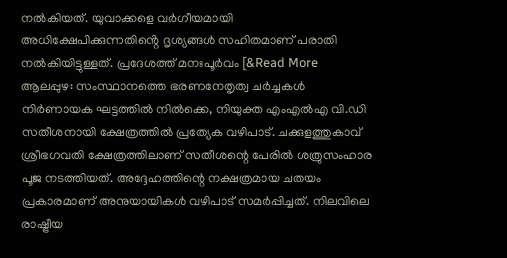നൽകിയത്. യുവാക്കളെ വർഗീയമായി അധിക്ഷേപിക്കുന്നതിൻ്റെ ദൃശ്യങ്ങൾ സഹിതമാണ് പരാതി നൽകിയിട്ടുള്ളത്. പ്രദേശത്ത് മനഃപൂർവം [&Read More
ആലപ്പുഴ: സംസ്ഥാനത്തെ ഭരണനേതൃത്വ ചർച്ചകൾ നിർണായക ഘട്ടത്തിൽ നിൽക്കെ, നിയുക്ത എംഎൽഎ വി.ഡി സതീശനായി ക്ഷേത്രത്തിൽ പ്രത്യേക വഴിപാട്. ചക്കുളത്തുകാവ് ശ്രീഭഗവതി ക്ഷേത്രത്തിലാണ് സതീശന്റെ പേരിൽ ശത്രുസംഹാര പൂജ നടത്തിയത്. അദ്ദേഹത്തിന്റെ നക്ഷത്രമായ ചതയം പ്രകാരമാണ് അനുയായികൾ വഴിപാട് സമർപ്പിച്ചത്. നിലവിലെ രാഷ്ട്രീയ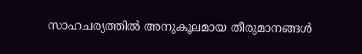സാഹചര്യത്തിൽ അനുകൂലമായ തീരുമാനങ്ങൾ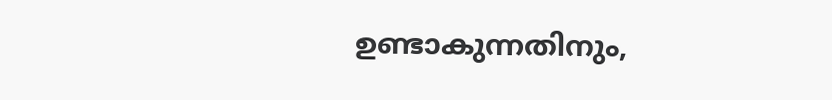ഉണ്ടാകുന്നതിനും,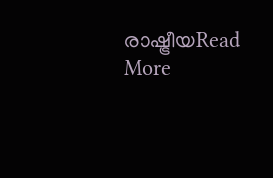രാഷ്ട്രീയRead More